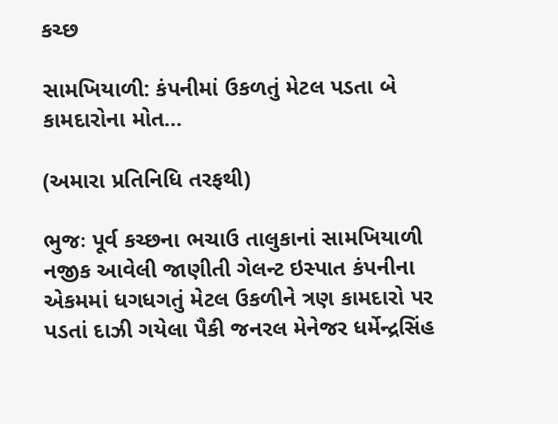કચ્છ

સામખિયાળી: કંપનીમાં ઉકળતું મેટલ પડતા બે કામદારોના મોત…

(અમારા પ્રતિનિધિ તરફથી)

ભુજઃ પૂર્વ કચ્છના ભચાઉ તાલુકાનાં સામખિયાળી નજીક આવેલી જાણીતી ગેલન્ટ ઇસ્પાત કંપનીના એકમમાં ધગધગતું મેટલ ઉકળીને ત્રણ કામદારો પર પડતાં દાઝી ગયેલા પૈકી જનરલ મેનેજર ધર્મેન્દ્રસિંહ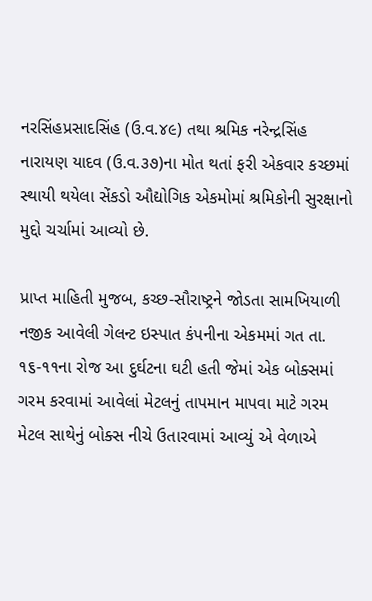નરસિંહપ્રસાદસિંહ (ઉ.વ.૪૯) તથા શ્રમિક નરેન્દ્રસિંહ નારાયણ યાદવ (ઉ.વ.૩૭)ના મોત થતાં ફરી એકવાર કચ્છમાં સ્થાયી થયેલા સેંકડો ઔદ્યોગિક એકમોમાં શ્રમિકોની સુરક્ષાનો મુદ્દો ચર્ચામાં આવ્યો છે.

પ્રાપ્ત માહિતી મુજબ, કચ્છ-સૌરાષ્ટ્રને જોડતા સામખિયાળી નજીક આવેલી ગેલન્ટ ઇસ્પાત કંપનીના એકમમાં ગત તા. ૧૬-૧૧ના રોજ આ દુર્ઘટના ઘટી હતી જેમાં એક બોક્સમાં ગરમ કરવામાં આવેલાં મેટલનું તાપમાન માપવા માટે ગરમ મેટલ સાથેનું બોક્સ નીચે ઉતારવામાં આવ્યું એ વેળાએ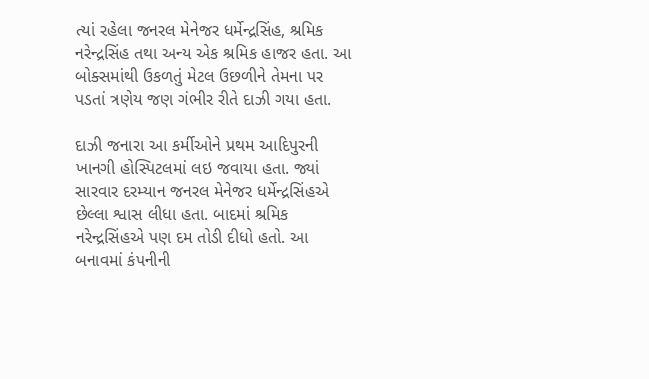ત્યાં રહેલા જનરલ મેનેજર ધર્મેન્દ્રસિંહ, શ્રમિક નરેન્દ્રસિંહ તથા અન્ય એક શ્રમિક હાજર હતા. આ બોક્સમાંથી ઉકળતું મેટલ ઉછળીને તેમના પર પડતાં ત્રણેય જણ ગંભીર રીતે દાઝી ગયા હતા.

દાઝી જનારા આ કર્મીઓને પ્રથમ આદિપુરની ખાનગી હોસ્પિટલમાં લઇ જવાયા હતા. જ્યાં સારવાર દરમ્યાન જનરલ મેનેજર ધર્મેન્દ્રસિંહએ છેલ્લા શ્વાસ લીધા હતા. બાદમાં શ્રમિક નરેન્દ્રસિંહએ પણ દમ તોડી દીધો હતો. આ બનાવમાં કંપનીની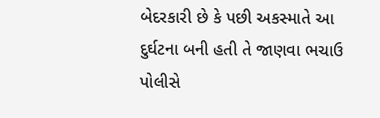બેદરકારી છે કે પછી અકસ્માતે આ દુર્ઘટના બની હતી તે જાણવા ભચાઉ પોલીસે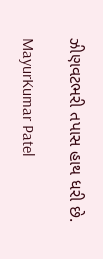ઝીણવટભરી તપાસ હાથ ધરી છે.

MayurKumar Patel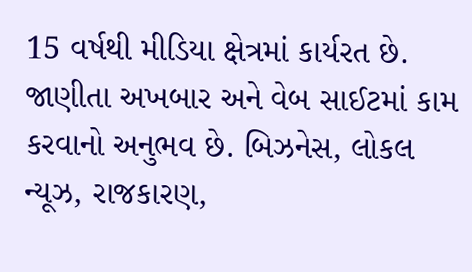15 વર્ષથી મીડિયા ક્ષેત્રમાં કાર્યરત છે. જાણીતા અખબાર અને વેબ સાઈટમાં કામ કરવાનો અનુભવ છે. બિઝનેસ, લોકલ ન્યૂઝ, રાજકારણ,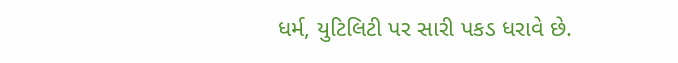ધર્મ, યુટિલિટી પર સારી પકડ ધરાવે છે.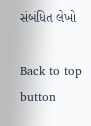સંબંધિત લેખો

Back to top button